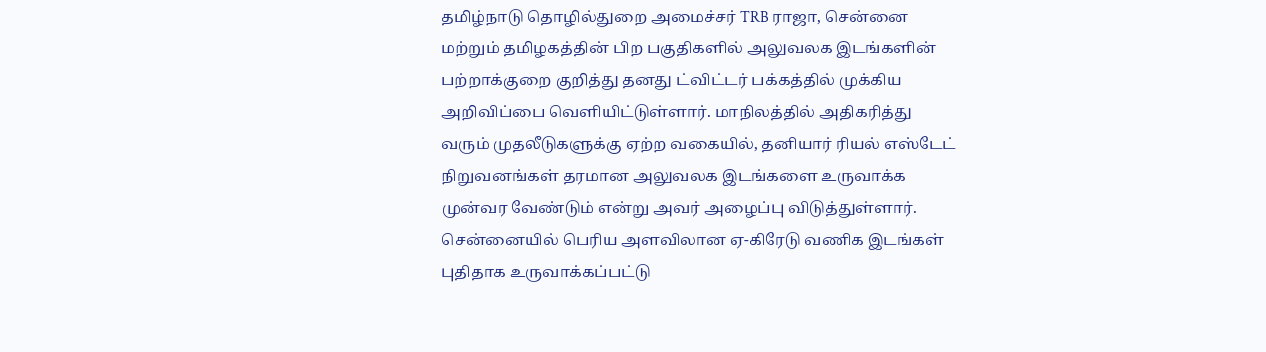தமிழ்நாடு தொழில்துறை அமைச்சர் TRB ராஜா, சென்னை மற்றும் தமிழகத்தின் பிற பகுதிகளில் அலுவலக இடங்களின் பற்றாக்குறை குறித்து தனது ட்விட்டர் பக்கத்தில் முக்கிய அறிவிப்பை வெளியிட்டுள்ளார். மாநிலத்தில் அதிகரித்து வரும் முதலீடுகளுக்கு ஏற்ற வகையில், தனியார் ரியல் எஸ்டேட் நிறுவனங்கள் தரமான அலுவலக இடங்களை உருவாக்க முன்வர வேண்டும் என்று அவர் அழைப்பு விடுத்துள்ளார்.
சென்னையில் பெரிய அளவிலான ஏ-கிரேடு வணிக இடங்கள் புதிதாக உருவாக்கப்பட்டு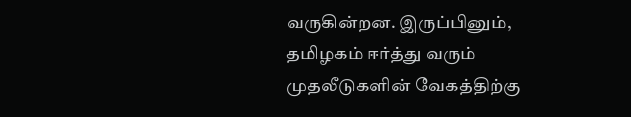வருகின்றன. இருப்பினும், தமிழகம் ஈர்த்து வரும் முதலீடுகளின் வேகத்திற்கு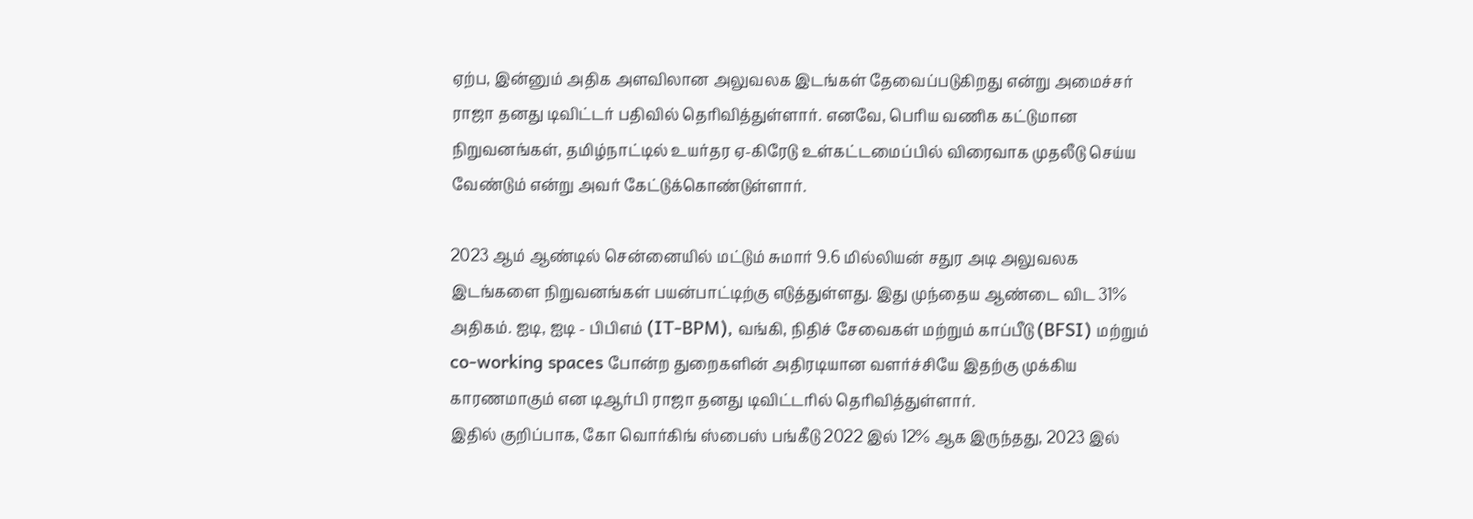ஏற்ப, இன்னும் அதிக அளவிலான அலுவலக இடங்கள் தேவைப்படுகிறது என்று அமைச்சர் ராஜா தனது டிவிட்டர் பதிவில் தெரிவித்துள்ளார். எனவே, பெரிய வணிக கட்டுமான நிறுவனங்கள், தமிழ்நாட்டில் உயர்தர ஏ-கிரேடு உள்கட்டமைப்பில் விரைவாக முதலீடு செய்ய வேண்டும் என்று அவர் கேட்டுக்கொண்டுள்ளார்.

2023 ஆம் ஆண்டில் சென்னையில் மட்டும் சுமார் 9.6 மில்லியன் சதுர அடி அலுவலக இடங்களை நிறுவனங்கள் பயன்பாட்டிற்கு எடுத்துள்ளது. இது முந்தைய ஆண்டை விட 31% அதிகம். ஐடி, ஐடி - பிபிஎம் (IT-BPM), வங்கி, நிதிச் சேவைகள் மற்றும் காப்பீடு (BFSI) மற்றும் co-working spaces போன்ற துறைகளின் அதிரடியான வளர்ச்சியே இதற்கு முக்கிய காரணமாகும் என டிஆர்பி ராஜா தனது டிவிட்டரில் தெரிவித்துள்ளார்.
இதில் குறிப்பாக, கோ வொர்கிங் ஸ்பைஸ் பங்கீடு 2022 இல் 12% ஆக இருந்தது, 2023 இல்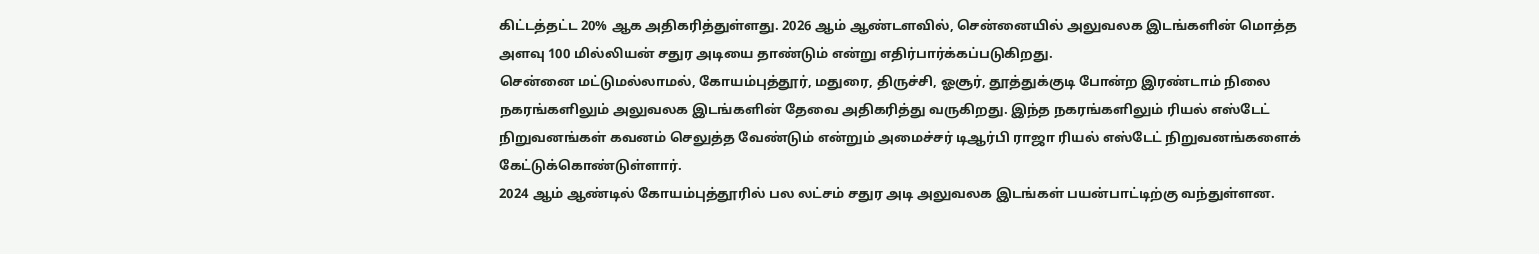கிட்டத்தட்ட 20% ஆக அதிகரித்துள்ளது. 2026 ஆம் ஆண்டளவில், சென்னையில் அலுவலக இடங்களின் மொத்த அளவு 100 மில்லியன் சதுர அடியை தாண்டும் என்று எதிர்பார்க்கப்படுகிறது.
சென்னை மட்டுமல்லாமல், கோயம்புத்தூர், மதுரை, திருச்சி, ஓசூர், தூத்துக்குடி போன்ற இரண்டாம் நிலை நகரங்களிலும் அலுவலக இடங்களின் தேவை அதிகரித்து வருகிறது. இந்த நகரங்களிலும் ரியல் எஸ்டேட் நிறுவனங்கள் கவனம் செலுத்த வேண்டும் என்றும் அமைச்சர் டிஆர்பி ராஜா ரியல் எஸ்டேட் நிறுவனங்களைக் கேட்டுக்கொண்டுள்ளார்.
2024 ஆம் ஆண்டில் கோயம்புத்தூரில் பல லட்சம் சதுர அடி அலுவலக இடங்கள் பயன்பாட்டிற்கு வந்துள்ளன.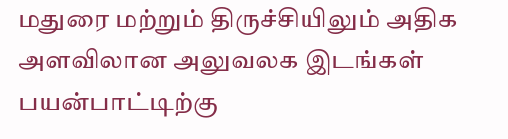மதுரை மற்றும் திருச்சியிலும் அதிக அளவிலான அலுவலக இடங்கள் பயன்பாட்டிற்கு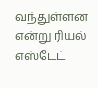வந்துள்ளன என்று ரியல் எஸ்டேட்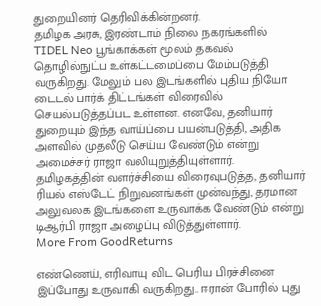துறையினர் தெரிவிக்கின்றனர்.
தமிழக அரசு, இரண்டாம் நிலை நகரங்களில் TIDEL Neo பூங்காக்கள் மூலம் தகவல் தொழில்நுட்ப உள்கட்டமைப்பை மேம்படுத்தி வருகிறது. மேலும் பல இடங்களில் புதிய நியோ டைடல் பார்க் திட்டங்கள் விரைவில் செயல்படுத்தப்பட உள்ளன. எனவே, தனியார் துறையும் இந்த வாய்ப்பை பயன்படுத்தி, அதிக அளவில் முதலீடு செய்ய வேண்டும் என்று அமைச்சர் ராஜா வலியுறுத்தியுள்ளார்.
தமிழகத்தின் வளர்ச்சியை விரைவுபடுத்த, தனியார் ரியல் எஸ்டேட் நிறுவனங்கள் முன்வந்து, தரமான அலுவலக இடங்களை உருவாக்க வேண்டும் என்று டிஆர்பி ராஜா அழைப்பு விடுத்துள்ளார்.
More From GoodReturns

எண்ணெய், எரிவாயு விட பெரிய பிரச்சினை இப்போது உருவாகி வருகிறது.. ஈரான் போரில் புது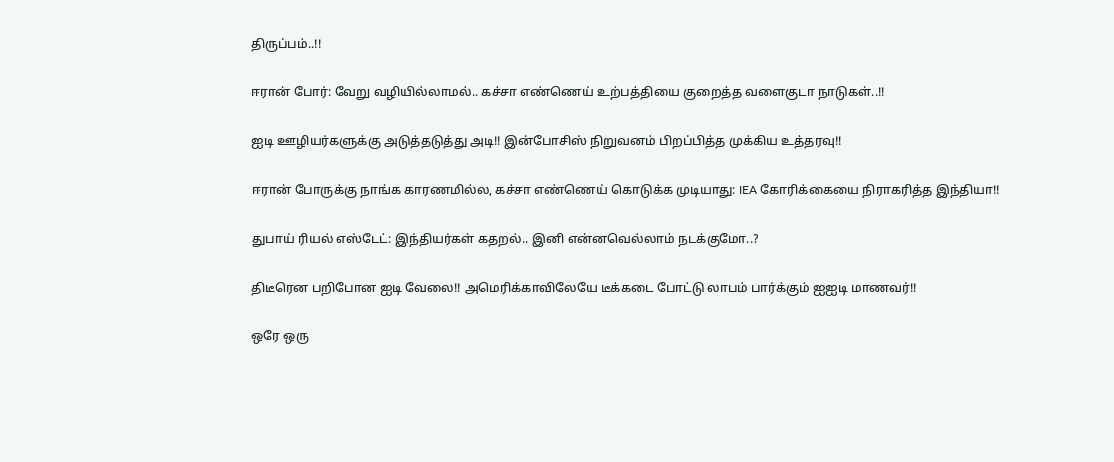திருப்பம்..!!

ஈரான் போர்: வேறு வழியில்லாமல்.. கச்சா எண்ணெய் உற்பத்தியை குறைத்த வளைகுடா நாடுகள்..!!

ஐடி ஊழியர்களுக்கு அடுத்தடுத்து அடி!! இன்போசிஸ் நிறுவனம் பிறப்பித்த முக்கிய உத்தரவு!!

ஈரான் போருக்கு நாங்க காரணமில்ல, கச்சா எண்ணெய் கொடுக்க முடியாது: IEA கோரிக்கையை நிராகரித்த இந்தியா!!

துபாய் ரியல் எஸ்டேட்: இந்தியர்கள் கதறல்.. இனி என்னவெல்லாம் நடக்குமோ..?

திடீரென பறிபோன ஐடி வேலை!! அமெரிக்காவிலேயே டீக்கடை போட்டு லாபம் பார்க்கும் ஐஐடி மாணவர்!!

ஒரே ஒரு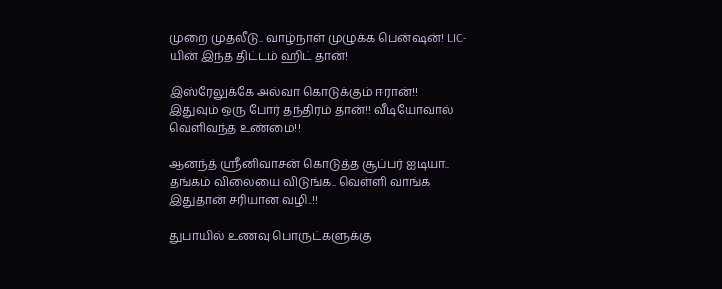முறை முதலீடு.. வாழ்நாள் முழுக்க பென்ஷன்! LIC-யின் இந்த திட்டம் ஹிட் தான்!

இஸ்ரேலுக்கே அல்வா கொடுக்கும் ஈரான்!! இதுவும் ஒரு போர் தந்திரம் தான்!! வீடியோவால் வெளிவந்த உண்மை!!

ஆனந்த் ஸ்ரீனிவாசன் கொடுத்த சூப்பர் ஐடியா.. தங்கம் விலையை விடுங்க.. வெள்ளி வாங்க இதுதான் சரியான வழி..!!

துபாயில் உணவு பொருட்களுக்கு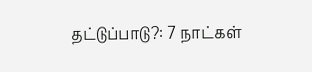தட்டுப்பாடு?: 7 நாட்கள்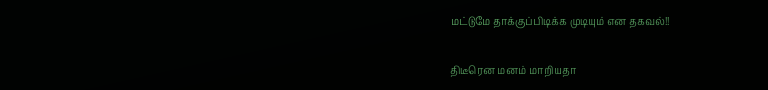மட்டுமே தாக்குப்பிடிக்க முடியும் என தகவல்!!

திடீரென மனம் மாறியதா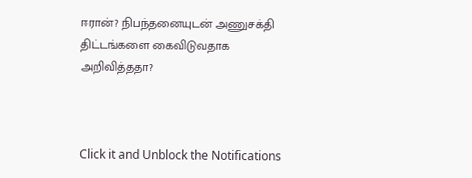ஈரான்? நிபந்தனையுடன் அணுசக்தி திட்டங்களை கைவிடுவதாக அறிவித்ததா?



Click it and Unblock the Notifications